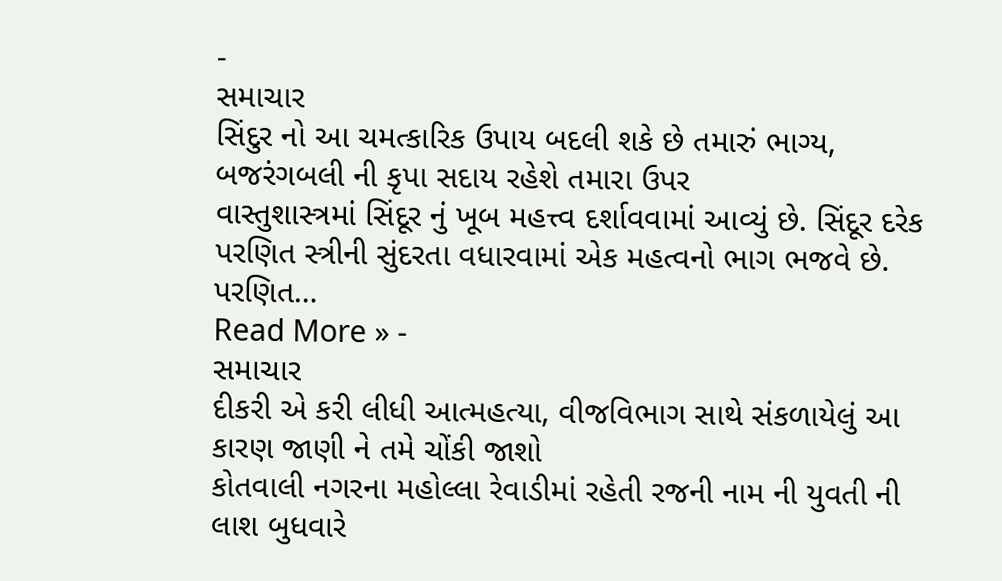-
સમાચાર
સિંદુર નો આ ચમત્કારિક ઉપાય બદલી શકે છે તમારું ભાગ્ય, બજરંગબલી ની કૃપા સદાય રહેશે તમારા ઉપર
વાસ્તુશાસ્ત્રમાં સિંદૂર નું ખૂબ મહત્ત્વ દર્શાવવામાં આવ્યું છે. સિંદૂર દરેક પરણિત સ્ત્રીની સુંદરતા વધારવામાં એક મહત્વનો ભાગ ભજવે છે. પરણિત…
Read More » -
સમાચાર
દીકરી એ કરી લીધી આત્મહત્યા, વીજવિભાગ સાથે સંકળાયેલું આ કારણ જાણી ને તમે ચોંકી જાશો
કોતવાલી નગરના મહોલ્લા રેવાડીમાં રહેતી રજની નામ ની યુવતી ની લાશ બુધવારે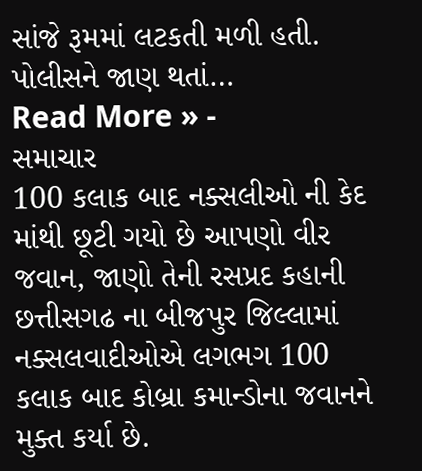સાંજે રૂમમાં લટકતી મળી હતી. પોલીસને જાણ થતાં…
Read More » -
સમાચાર
100 કલાક બાદ નક્સલીઓ ની કેદ માંથી છૂટી ગયો છે આપણો વીર જવાન, જાણો તેની રસપ્રદ કહાની
છત્તીસગઢ ના બીજપુર જિલ્લામાં નક્સલવાદીઓએ લગભગ 100 કલાક બાદ કોબ્રા કમાન્ડોના જવાનને મુક્ત કર્યા છે.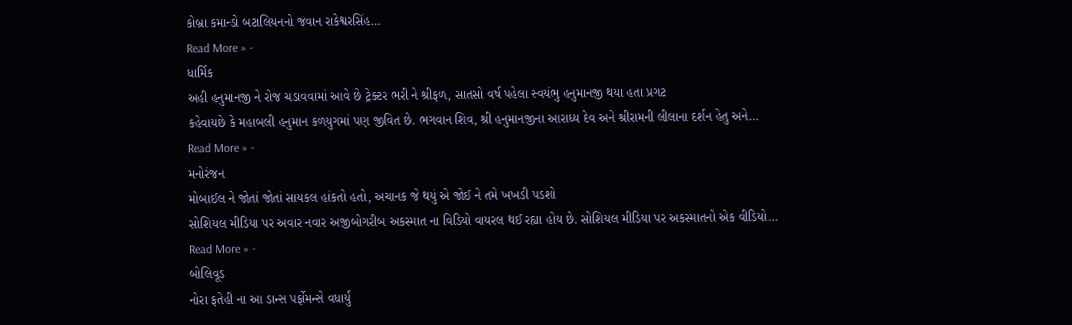કોબ્રા કમાન્ડો બટાલિયનનો જવાન રાકેશ્વરસિંહ…
Read More » -
ધાર્મિક
અહી હનુમાનજી ને રોજ ચડાવવામાં આવે છે ટ્રેક્ટર ભરી ને શ્રીફળ, સાતસો વર્ષ પહેલા સ્વયંભુ હનુમાનજી થયા હતા પ્રગટ
કહેવાયછે કે મહાબલી હનુમાન કળયુગમાં પણ જીવિત છે. ભગવાન શિવ, શ્રી હનુમાનજીના આરાધ્ય દેવ અને શ્રીરામની લીલાના દર્શન હેતુ અને…
Read More » -
મનોરંજન
મોબાઈલ ને જોતાં જોતાં સાયકલ હાંકતો હતો, અચાનક જે થયું એ જોઈ ને તમે ખખડી પડશો
સોશિયલ મીડિયા પર અવાર નવાર અજીબોગરીબ અકસ્માત ના વિડિયો વાયરલ થઈ રહ્યા હોય છે. સોશિયલ મીડિયા પર અકસ્માતનો એક વીડિયો…
Read More » -
બોલિવૂડ
નોરા ફતેહી ના આ ડાન્સ પર્ફોમન્સે વધાર્યું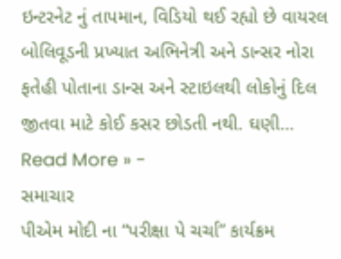ઇન્ટરનેટ નું તાપમાન, વિડિયો થઈ રહ્યો છે વાયરલ
બોલિવૂડની પ્રખ્યાત અભિનેત્રી અને ડાન્સર નોરા ફતેહી પોતાના ડાન્સ અને સ્ટાઇલથી લોકોનું દિલ જીતવા માટે કોઈ કસર છોડતી નથી. ઘણી…
Read More » -
સમાચાર
પીએમ મોદી ના “પરીક્ષા પે ચર્ચા” કાર્યક્રમ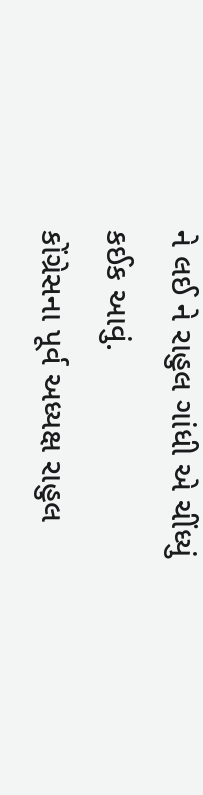ને લઈ ને રાહુલ ગાંધી એ ચીંધ્યું કઈક આવું.
કોંગ્રેસના પૂર્વ અધ્યક્ષ રાહુલ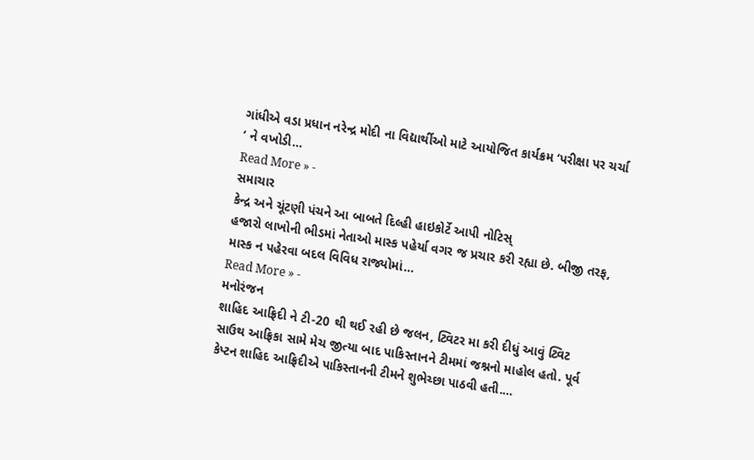ગાંધીએ વડા પ્રધાન નરેન્દ્ર મોદી ના વિદ્યાર્થીઓ માટે આયોજિત કાર્યક્રમ ‘પરીક્ષા પર ચર્ચા ‘ ને વખોડી…
Read More » -
સમાચાર
કેન્દ્ર અને ચૂંટણી પંચને આ બાબતે દિલ્હી હાઇકોર્ટે આપી નોટિસ્
હજારો લાખોની ભીડમાં નેતાઓ માસ્ક પહેર્યા વગર જ પ્રચાર કરી રહ્યા છે. બીજી તરફ, માસ્ક ન પહેરવા બદલ વિવિધ રાજ્યોમાં…
Read More » -
મનોરંજન
શાહિદ આફ્રિદી ને ટી-20 થી થઈ રહી છે જલન, ટ્વિટર મા કરી દીધું આવું ટ્વિટ
સાઉથ આફ્રિકા સામે મેચ જીત્યા બાદ પાકિસ્તાનને ટીમમાં જશ્નનો માહોલ હતો. પૂર્વ કેપ્ટન શાહિદ આફ્રિદીએ પાકિસ્તાનની ટીમને શુભેચ્છા પાઠવી હતી.…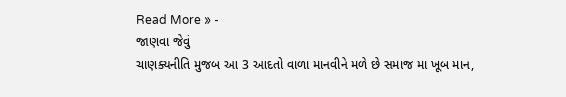Read More » -
જાણવા જેવું
ચાણક્યનીતિ મુજબ આ 3 આદતો વાળા માનવીને મળે છે સમાજ મા ખૂબ માન,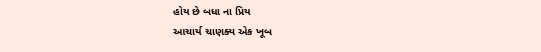હોય છે બધા ના પ્રિય
આચાર્ય ચાણક્ય એક ખૂબ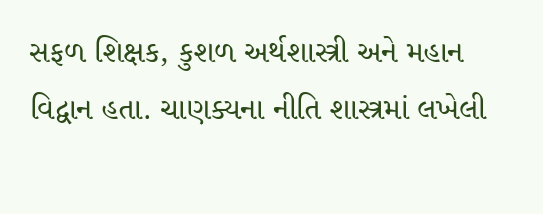સફળ શિક્ષક, કુશળ અર્થશાસ્ત્રી અને મહાન વિદ્વાન હતા. ચાણક્યના નીતિ શાસ્ત્રમાં લખેલી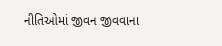નીતિઓમાં જીવન જીવવાના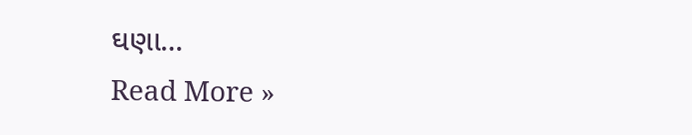ઘણા…
Read More »